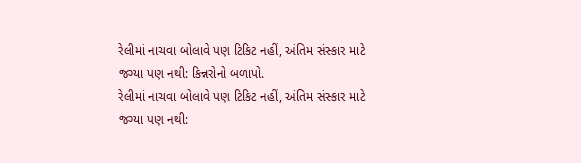રેલીમાં નાચવા બોલાવે પણ ટિકિટ નહીં, અંતિમ સંસ્કાર માટે જગ્યા પણ નથી: કિન્નરોનો બળાપો.
રેલીમાં નાચવા બોલાવે પણ ટિકિટ નહીં, અંતિમ સંસ્કાર માટે જગ્યા પણ નથી: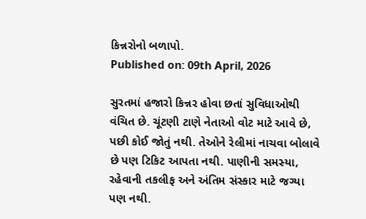કિન્નરોનો બળાપો.
Published on: 09th April, 2026

સુરતમાં હજારો કિન્નર હોવા છતાં સુવિધાઓથી વંચિત છે. ચૂંટણી ટાણે નેતાઓ વોટ માટે આવે છે, પછી કોઈ જોતું નથી. તેઓને રેલીમાં નાચવા બોલાવે છે પણ ટિકિટ આપતા નથી. પાણીની સમસ્યા, રહેવાની તકલીફ અને અંતિમ સંસ્કાર માટે જગ્યા પણ નથી.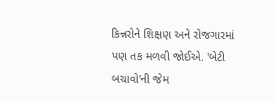કિન્નરોને શિક્ષણ અને રોજગારમાં પણ તક મળવી જોઈએ. 'બેટી બચાવો'ની જેમ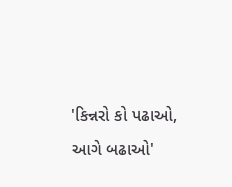'કિન્નરો કો પઢાઓ, આગે બઢાઓ'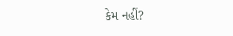કેમ નહીં?